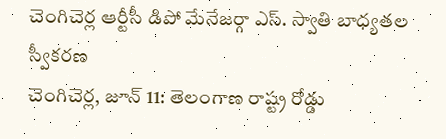చెంగిచెర్ల ఆర్టీసీ డిపో మేనేజర్గా ఎస్. స్వాతి బాధ్యతల స్వీకరణ
చెంగిచెర్ల, జూన్ 11: తెలంగాణ రాష్ట్ర రోడ్డు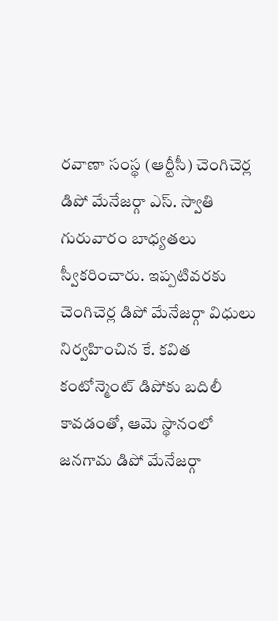రవాణా సంస్థ (ఆర్టీసీ) చెంగిచెర్ల డిపో మేనేజర్గా ఎస్. స్వాతి గురువారం బాధ్యతలు స్వీకరించారు. ఇప్పటివరకు చెంగిచెర్ల డిపో మేనేజర్గా విధులు నిర్వహించిన కే. కవిత కంటోన్మెంట్ డిపోకు బదిలీ కావడంతో, ఆమె స్థానంలో జనగామ డిపో మేనేజర్గా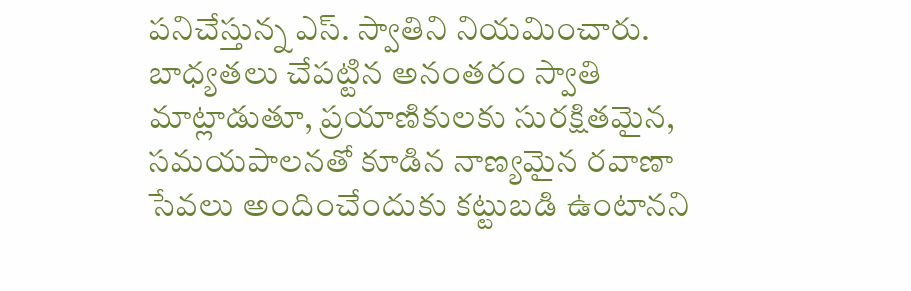పనిచేస్తున్న ఎస్. స్వాతిని నియమించారు. బాధ్యతలు చేపట్టిన అనంతరం స్వాతి మాట్లాడుతూ, ప్రయాణికులకు సురక్షితమైన, సమయపాలనతో కూడిన నాణ్యమైన రవాణా సేవలు అందించేందుకు కట్టుబడి ఉంటానని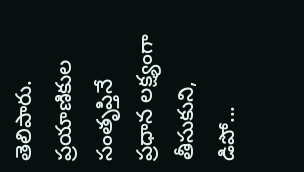తెలిపారు. ప్రయాణికుల సంతృప్తినే ప్రధాన లక్ష్యంగా తీసుకుని, డిపో...